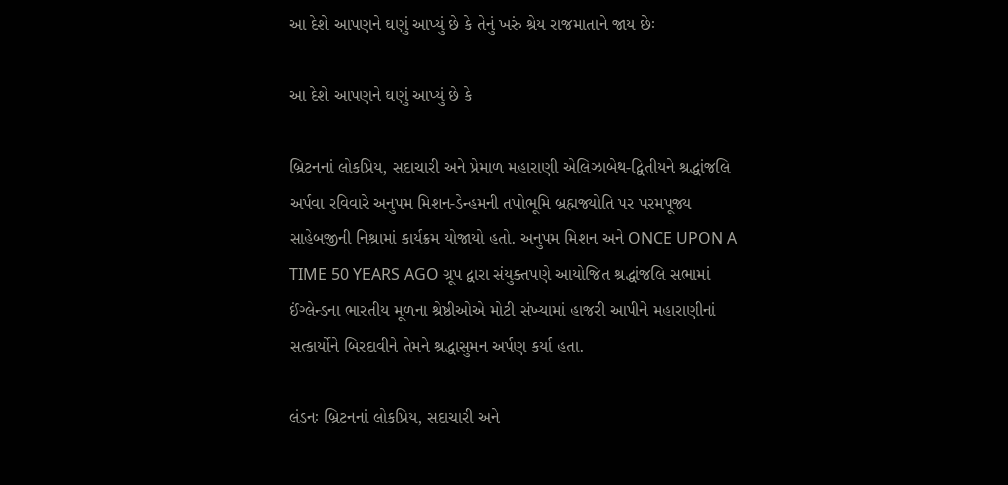આ દેશે આપણને ઘણું આપ્યું છે કે તેનું ખરું શ્રેય રાજમાતાને જાય છેઃ

આ દેશે આપણને ઘણું આપ્યું છે કે

બ્રિટનનાં લોકપ્રિય, સદાચારી અને પ્રેમાળ મહારાણી એલિઝાબેથ-દ્વિતીયને શ્રદ્ધાંજલિ અર્પવા રવિવારે અનુપમ મિશન-ડેન્હમની તપોભૂમિ બ્રહ્મજ્યોતિ પર પરમપૂજ્ય સાહેબજીની નિશ્રામાં કાર્યક્રમ યોજાયો હતો. અનુપમ મિશન અને ONCE UPON A TIME 50 YEARS AGO ગ્રૂપ દ્વારા સંયુક્તપણે આયોજિત શ્રદ્ધાંજલિ સભામાં ઈંગ્લેન્ડના ભારતીય મૂળના શ્રેષ્ઠીઓએ મોટી સંખ્યામાં હાજરી આપીને મહારાણીનાં સત્કાર્યોને બિરદાવીને તેમને શ્રદ્ધાસુમન અર્પણ કર્યા હતા.

લંડનઃ બ્રિટનનાં લોકપ્રિય, સદાચારી અને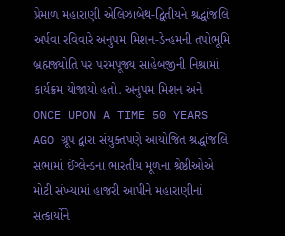પ્રેમાળ મહારાણી એલિઝાબેથ-દ્વિતીયને શ્રદ્ધાંજલિ અર્પવા રવિવારે અનુપમ મિશન-ડેન્હમની તપોભૂમિ બ્રહ્મજ્યોતિ પર પરમપૂજ્ય સાહેબજીની નિશ્રામાં કાર્યક્રમ યોજાયો હતો. અનુપમ મિશન અને ONCE UPON A TIME 50 YEARS AGO ગ્રૂપ દ્વારા સંયુક્તપણે આયોજિત શ્રદ્ધાંજલિ સભામાં ઈંગ્લેન્ડના ભારતીય મૂળના શ્રેષ્ઠીઓએ મોટી સંખ્યામાં હાજરી આપીને મહારાણીનાં સત્કાર્યોને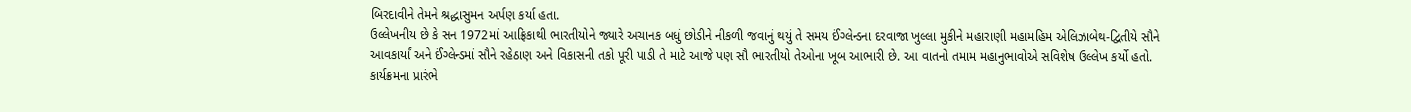બિરદાવીને તેમને શ્રદ્ધાસુમન અર્પણ કર્યા હતા.
ઉલ્લેખનીય છે કે સન 1972માં આફ્રિકાથી ભારતીયોને જ્યારે અચાનક બધું છોડીને નીકળી જવાનું થયું તે સમય ઈંગ્લેન્ડના દરવાજા ખુલ્લા મુકીને મહારાણી મહામહિમ એલિઝાબેથ-દ્વિતીયે સૌને આવકાર્યાં અને ઈંગ્લેન્ડમાં સૌને રહેઠાણ અને વિકાસની તકો પૂરી પાડી તે માટે આજે પણ સૌ ભારતીયો તેઓના ખૂબ આભારી છે. આ વાતનો તમામ મહાનુભાવોએ સવિશેષ ઉલ્લેખ કર્યો હતો.
કાર્યક્રમના પ્રારંભે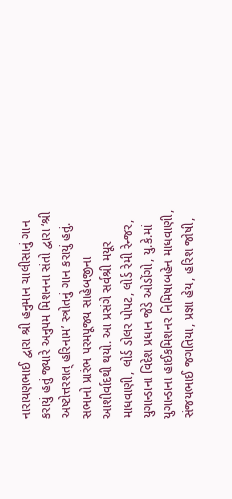નારાયણભાઈ દ્વારા શ્રી હનુમાન ચાલીસાનું ગાન કરાયું હતું જ્યારે અનુપમ મિશનના સંતો દ્વારા ‘શ્રી અષ્ટોત્તરશત્ હરિનામ’ સ્ત્રોતનું ગાન કરાયું હતું. સભાનો પ્રારંભ પરમપૂજ્ય સાહેબજીના આશીર્વાદથી થયો. આ પ્રસંગે સર્વશ્રી મયૂર માધવાણી, લોર્ડ ડોલર પોપટ, લોર્ડ રેમી રેન્જર, યુગાન્ડાના વિદેશ પ્રધાન જેડે ઓડોંગો, યુ.કે.માં યુગાન્ડાના હાઈકમિશનર નિમિષાબહેન માધવાણી, સંજયભાઈ જગતિયા, પ્રજ્ઞા હેય, હરિશ જોષી,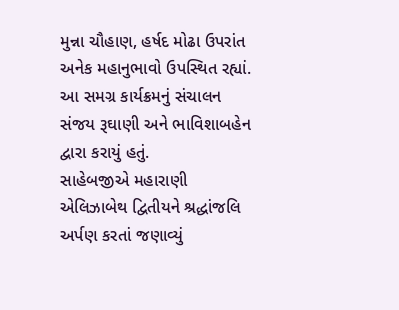મુન્ના ચૌહાણ, હર્ષદ મોઢા ઉપરાંત અનેક મહાનુભાવો ઉપસ્થિત રહ્યાં. આ સમગ્ર કાર્યક્રમનું સંચાલન સંજય રૂઘાણી અને ભાવિશાબહેન દ્વારા કરાયું હતું.
સાહેબજીએ મહારાણી એલિઝાબેથ દ્વિતીયને શ્રદ્ધાંજલિ અર્પણ કરતાં જણાવ્યું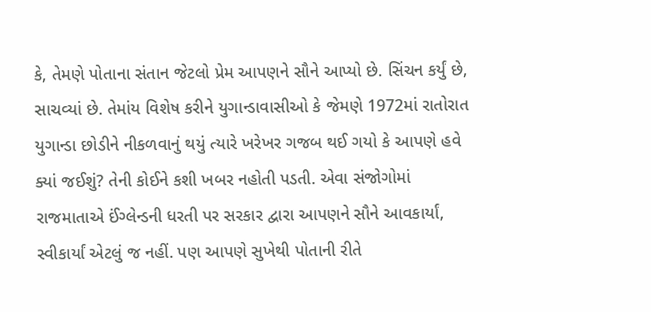કે, તેમણે પોતાના સંતાન જેટલો પ્રેમ આપણને સૌને આપ્યો છે. સિંચન કર્યું છે, સાચવ્યાં છે. તેમાંય વિશેષ કરીને યુગાન્ડાવાસીઓ કે જેમણે 1972માં રાતોરાત યુગાન્ડા છોડીને નીકળવાનું થયું ત્યારે ખરેખર ગજબ થઈ ગયો કે આપણે હવે ક્યાં જઈશું? તેની કોઈને કશી ખબર નહોતી પડતી. એવા સંજોગોમાં રાજમાતાએ ઈંગ્લેન્ડની ધરતી પર સરકાર દ્વારા આપણને સૌને આવકાર્યાં, સ્વીકાર્યાં એટલું જ નહીં. પણ આપણે સુખેથી પોતાની રીતે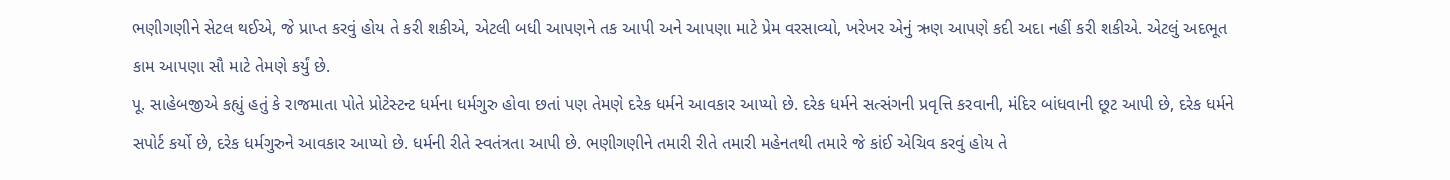ભણીગણીને સેટલ થઈએ, જે પ્રાપ્ત કરવું હોય તે કરી શકીએ, એટલી બધી આપણને તક આપી અને આપણા માટે પ્રેમ વરસાવ્યો, ખરેખર એનું ઋણ આપણે કદી અદા નહીં કરી શકીએ. એટલું અદભૂત કામ આપણા સૌ માટે તેમણે કર્યું છે.
પૂ. સાહેબજીએ કહ્યું હતું કે રાજમાતા પોતે પ્રોટેસ્ટન્ટ ધર્મના ધર્મગુરુ હોવા છતાં પણ તેમણે દરેક ધર્મને આવકાર આપ્યો છે. દરેક ધર્મને સત્સંગની પ્રવૃત્તિ કરવાની, મંદિર બાંધવાની છૂટ આપી છે, દરેક ધર્મને સપોર્ટ કર્યો છે, દરેક ધર્મગુરુને આવકાર આપ્યો છે. ધર્મની રીતે સ્વતંત્રતા આપી છે. ભણીગણીને તમારી રીતે તમારી મહેનતથી તમારે જે કાંઈ એચિવ કરવું હોય તે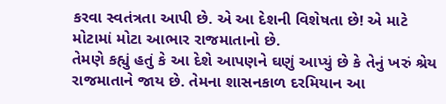કરવા સ્વતંત્રતા આપી છે. એ આ દેશની વિશેષતા છે! એ માટે મોટામાં મોટા આભાર રાજમાતાનો છે.
તેમણે કહ્યું હતું કે આ દેશે આપણને ઘણું આપ્યું છે કે તેનું ખરું શ્રેય રાજમાતાને જાય છે. તેમના શાસનકાળ દરમિયાન આ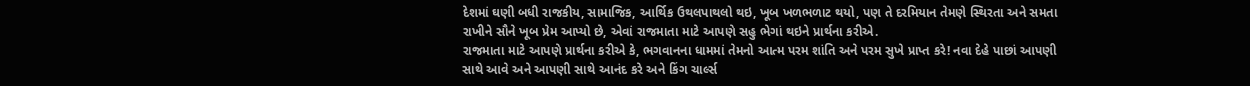દેશમાં ઘણી બધી રાજકીય, સામાજિક, આર્થિક ઉથલપાથલો થઇ, ખૂબ ખળભળાટ થયો, પણ તે દરમિયાન તેમણે સ્થિરતા અને સમતા રાખીને સૌને ખૂબ પ્રેમ આપ્યો છે, એવાં રાજમાતા માટે આપણે સહુ ભેગાં થઇને પ્રાર્થના કરીએ.
રાજમાતા માટે આપણે પ્રાર્થના કરીએ કે, ભગવાનના ધામમાં તેમનો આત્મ પરમ શાંતિ અને પરમ સુખે પ્રાપ્ત કરે! નવા દેહે પાછાં આપણી સાથે આવે અને આપણી સાથે આનંદ કરે અને કિંગ ચાર્લ્સ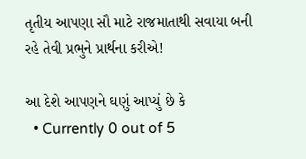તૃતીય આપણા સૌ માટે રાજમાતાથી સવાયા બની રહે તેવી પ્રભુને પ્રાર્થના કરીએ!

આ દેશે આપણને ઘણું આપ્યું છે કે
  • Currently 0 out of 5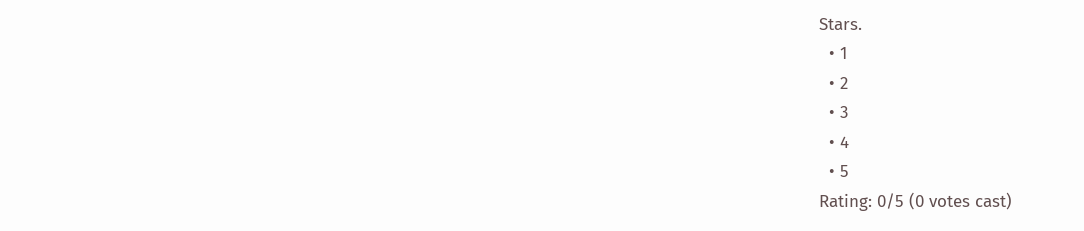Stars.
  • 1
  • 2
  • 3
  • 4
  • 5
Rating: 0/5 (0 votes cast)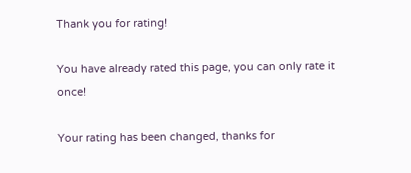Thank you for rating!

You have already rated this page, you can only rate it once!

Your rating has been changed, thanks for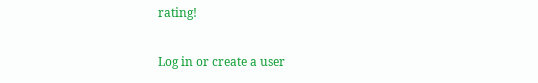rating!

Log in or create a user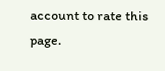account to rate this page.